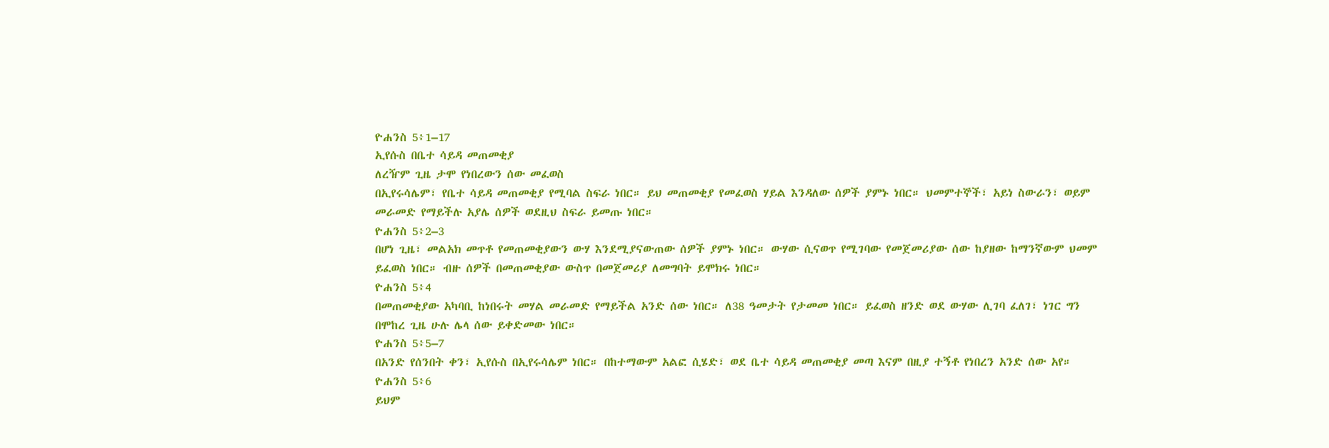ዮሐንስ 5፥1–17
ኢየሱስ በቤተ ሳይዳ መጠመቂያ
ለረዥም ጊዜ ታሞ የነበረውን ሰው መፈወስ
በኢየሩሳሌም፣ የቤተ ሳይዳ መጠመቂያ የሚባል ስፍራ ነበር። ይህ መጠመቂያ የመፈወስ ሃይል እንዳለው ሰዎች ያምኑ ነበር። ህመምተኞች፣ አይነ ስውራን፣ ወይም መራመድ የማይችሉ አያሌ ሰዎች ወደዚህ ስፍራ ይመጡ ነበር።
ዮሐንስ 5፥2–3
በሆነ ጊዜ፣ መልአክ መጥቶ የመጠመቂያውን ውሃ እንደሚያናውጠው ሰዎች ያምኑ ነበር። ውሃው ሲናወጥ የሚገባው የመጀመሪያው ሰው ከያዘው ከማንኛውም ህመም ይፈወስ ነበር። ብዙ ሰዎች በመጠመቂያው ውስጥ በመጀመሪያ ለመግባት ይሞክሩ ነበር።
ዮሐንስ 5፥4
በመጠመቂያው አካባቢ ከነበሩት መሃል መራመድ የማይችል አንድ ሰው ነበር። ለ38 ዓመታት የታመመ ነበር። ይፈወስ ዘንድ ወደ ውሃው ሊገባ ፈለገ፣ ነገር ግን በሞከረ ጊዜ ሁሉ ሌላ ሰው ይቀድመው ነበር።
ዮሐንስ 5፥5–7
በአንድ የሰንበት ቀን፣ ኢየሱስ በኢየሩሳሌም ነበር። በከተማውም አልፎ ሲሄድ፣ ወደ ቤተ ሳይዳ መጠመቂያ መጣ እናም በዚያ ተኝቶ የነበረን አንድ ሰው አየ።
ዮሐንስ 5፥6
ይህም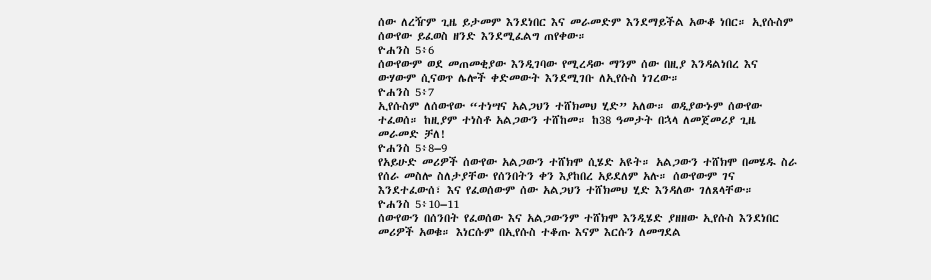ሰው ለረዥም ጊዜ ይታመም እንደነበር እና መራመድም እንደማይችል አውቆ ነበር። ኢየሱስም ሰውየው ይፈወስ ዘንድ እንደሚፈልግ ጠየቀው።
ዮሐንስ 5፥6
ሰውየውም ወደ መጠመቂያው እንዲገባው የሚረዳው ማንም ሰው በዚያ እንዳልነበረ እና ውሃውም ሲናወጥ ሌሎች ቀድመውት እንደሚገቡ ለኢየሱስ ነገረው።
ዮሐንስ 5፥7
ኢየሱስም ለሰውየው “ተነሣና አልጋህን ተሸክመህ ሂድ” አለው። ወዲያውኑም ሰውየው ተፈወሰ። ከዚያም ተነስቶ አልጋውን ተሸከመ። ከ38 ዓመታት በኋላ ለመጀመሪያ ጊዜ መራመድ ቻለ!
ዮሐንስ 5፥8–9
የአይሁድ መሪዎች ሰውየው አልጋውን ተሸክሞ ሲሄድ አዩት። አልጋውን ተሸክሞ በመሄዱ ስራ የሰራ መስሎ ስለታያቸው የሰንበትን ቀን እያከበረ አይደለም አሉ። ሰውየውም ገና እንደተፈውሰ፣ እና የፈወሰውም ሰው አልጋህን ተሸክመህ ሂድ እንዳለው ገለጸላቸው።
ዮሐንስ 5፥10–11
ሰውየውን በሰንበት የፈወሰው እና አልጋውንም ተሸክሞ እንዲሄድ ያዘዘው ኢየሱስ እንደነበር መሪዎች አወቁ። እነርሱም በኢየሱስ ተቆጡ እናም እርሱን ለመግደል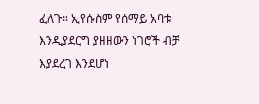ፈለጉ። ኢየሱስም የሰማይ አባቱ እንዲያደርግ ያዘዘውን ነገሮች ብቻ እያደረገ እንደሆነ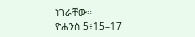ነገራቸው።
ዮሐንስ 5፥15–17